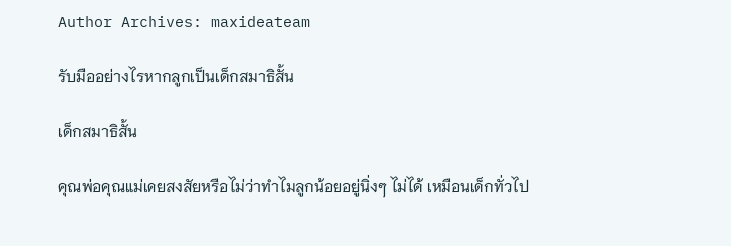Author Archives: maxideateam

รับมืออย่างไรหากลูกเป็นเด็กสมาธิสั้น

เด็กสมาธิสั้น

คุณพ่อคุณแม่เคยสงสัยหรือไม่ว่าทำไมลูกน้อยอยู่นิ่งๆ ไม่ได้ เหมือนเด็กทั่วไป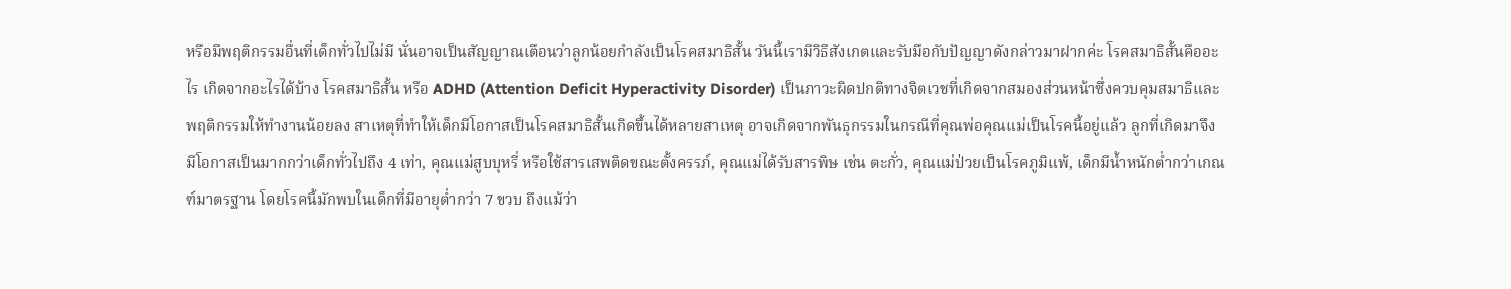หรือมีพฤติกรรมอื่นที่เด็กทั่วไปไม่มี นั่นอาจเป็นสัญญาณเตือนว่าลูกน้อยกำลังเป็นโรคสมาธิสั้น วันนี้เรามีวิธีสังเกตและรับมือกับปัญญาดังกล่าวมาฝากค่ะ โรคสมาธิสั้นคืออะไร เกิดจากอะไรได้บ้าง โรคสมาธิสั้น หรือ ADHD (Attention Deficit Hyperactivity Disorder) เป็นภาวะผิดปกติทางจิตเวชที่เกิดจากสมองส่วนหน้าซึ่งควบคุมสมาธิและพฤติกรรมให้ทำงานน้อยลง สาเหตุที่ทำให้เด็กมีโอกาสเป็นโรคสมาธิสั้นเกิดขึ้นได้หลายสาเหตุ อาจเกิดจากพันธุกรรมในกรณีที่คุณพ่อคุณแม่เป็นโรคนี้อยู่แล้ว ลูกที่เกิดมาจึงมีโอกาสเป็นมากกว่าเด็กทั่วไปถึง 4 เท่า, คุณแม่สูบบุหรี่ หรือใช้สารเสพติดขณะตั้งครรภ์, คุณแม่ได้รับสารพิษ เช่น ตะกั่ว, คุณแม่ป่วยเป็นโรคภูมิแพ้, เด็กมีน้ำหนักต่ำกว่าเกณฑ์มาตรฐาน โดยโรคนี้มักพบในเด็กที่มีอายุต่ำกว่า 7 ขวบ ถึงแม้ว่า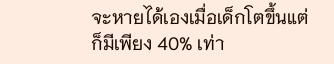จะหายได้เองเมื่อเด็กโตขึ้นแต่ก็มีเพียง 40% เท่า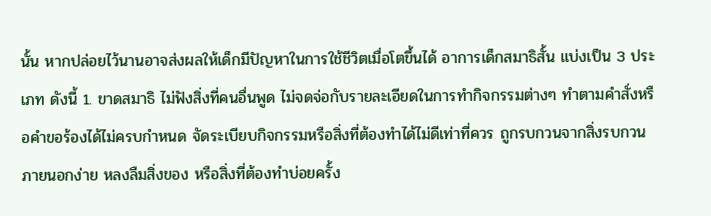นั้น หากปล่อยไว้นานอาจส่งผลให้เด็กมีปัญหาในการใช้ชีวิตเมื่อโตขึ้นได้ อาการเด็กสมาธิสั้น แบ่งเป็น 3 ประเภท ดังนี้ 1. ขาดสมาธิ ไม่ฟังสิ่งที่คนอื่นพูด ไม่จดจ่อกับรายละเอียดในการทำกิจกรรมต่างๆ ทำตามคำสั่งหรือคำขอร้องได้ไม่ครบกำหนด จัดระเบียบกิจกรรมหรือสิ่งที่ต้องทำได้ไม่ดีเท่าที่ควร ถูกรบกวนจากสิ่งรบกวนภายนอกง่าย หลงลืมสิ่งของ หรือสิ่งที่ต้องทำบ่อยครั้ง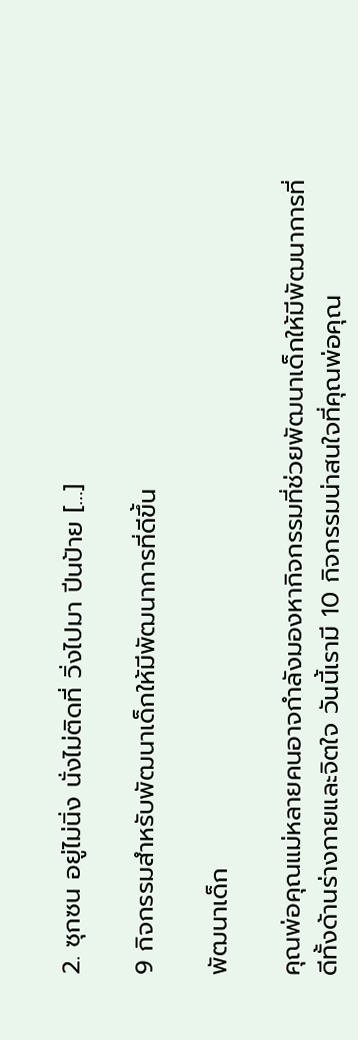2. ซุกซน อยู่ไม่นิ่ง นั่งไม่ติดที่ วิ่งไปมา ปีนป้าย […]

9 กิจกรรมสำหรับพัฒนาเด็กให้มีพัฒนาการที่ดีขึ้น

พัฒนาเด็ก

คุณพ่อคุณแม่หลายคนอาจกำลังมองหากิจกรรมที่ช่วยพัฒนาเด็กให้มีพัฒนาการที่ดีทั้งด้านร่างกายและจิตใจ วันนี้เรามี 10 กิจกรรมน่าสนใจที่คุณพ่อคุณ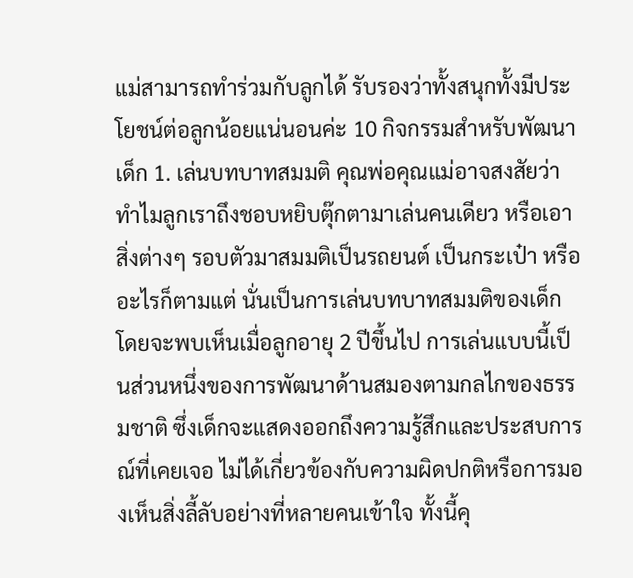แม่สามารถทำร่วมกับลูกได้ รับรองว่าทั้งสนุกทั้งมีประโยชน์ต่อลูกน้อยแน่นอนค่ะ 10 กิจกรรมสำหรับพัฒนาเด็ก 1. เล่นบทบาทสมมติ คุณพ่อคุณแม่อาจสงสัยว่าทำไมลูกเราถึงชอบหยิบตุ๊กตามาเล่นคนเดียว หรือเอาสิ่งต่างๆ รอบตัวมาสมมติเป็นรถยนต์ เป็นกระเป๋า หรืออะไรก็ตามแต่ นั่นเป็นการเล่นบทบาทสมมติของเด็ก โดยจะพบเห็นเมื่อลูกอายุ 2 ปีขึ้นไป การเล่นแบบนี้เป็นส่วนหนึ่งของการพัฒนาด้านสมองตามกลไกของธรรมชาติ ซึ่งเด็กจะแสดงออกถึงความรู้สึกและประสบการณ์ที่เคยเจอ ไม่ได้เกี่ยวข้องกับความผิดปกติหรือการมองเห็นสิ่งลี้ลับอย่างที่หลายคนเข้าใจ ทั้งนี้คุ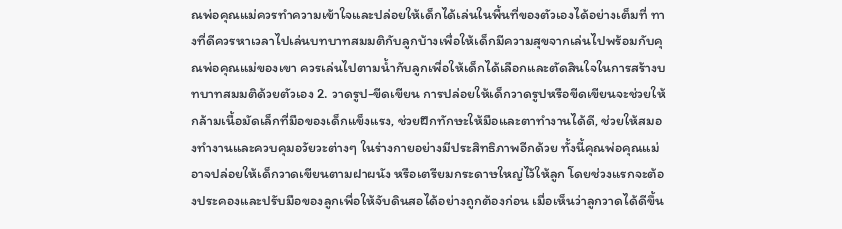ณพ่อคุณแม่ควรทำความเข้าใจและปล่อยให้เด็กได้เล่นในพื้นที่ของตัวเองได้อย่างเต็มที่ ทางที่ดีควรหาเวลาไปเล่นบทบาทสมมติกับลูกบ้างเพื่อให้เด็กมีความสุขจากเล่นไปพร้อมกับคุณพ่อคุณแม่ของเขา ควรเล่นไปตามน้ำกับลูกเพื่อให้เด็กได้เลือกและตัดสินใจในการสร้างบทบาทสมมติด้วยตัวเอง 2. วาดรูป-ขีดเขียน การปล่อยให้เด็กวาดรูปหรือขีดเขียนจะช่วยให้กล้ามเนื้อมัดเล็กที่มือของเด็กแข็งแรง, ช่วยฝึกทักษะให้มือและตาทำงานได้ดี, ช่วยให้สมองทำงานและควบคุมอวัยวะต่างๆ ในร่างกายอย่างมีประสิทธิภาพอีกด้วย ทั้งนี้คุณพ่อคุณแม่อาจปล่อยให้เด็กวาดเขียนตามฝาผนัง หรือเตรียมกระดาษใหญ่ไว้ให้ลูก โดยช่วงแรกจะต้องประคองและปรับมือของลูกเพื่อให้จับดินสอได้อย่างถูกต้องก่อน เมื่อเห็นว่าลูกวาดได้ดีขึ้น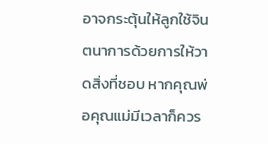อาจกระตุ้นให้ลูกใช้จินตนาการด้วยการให้วาดสิ่งที่ชอบ หากคุณพ่อคุณแม่มีเวลาก็ควร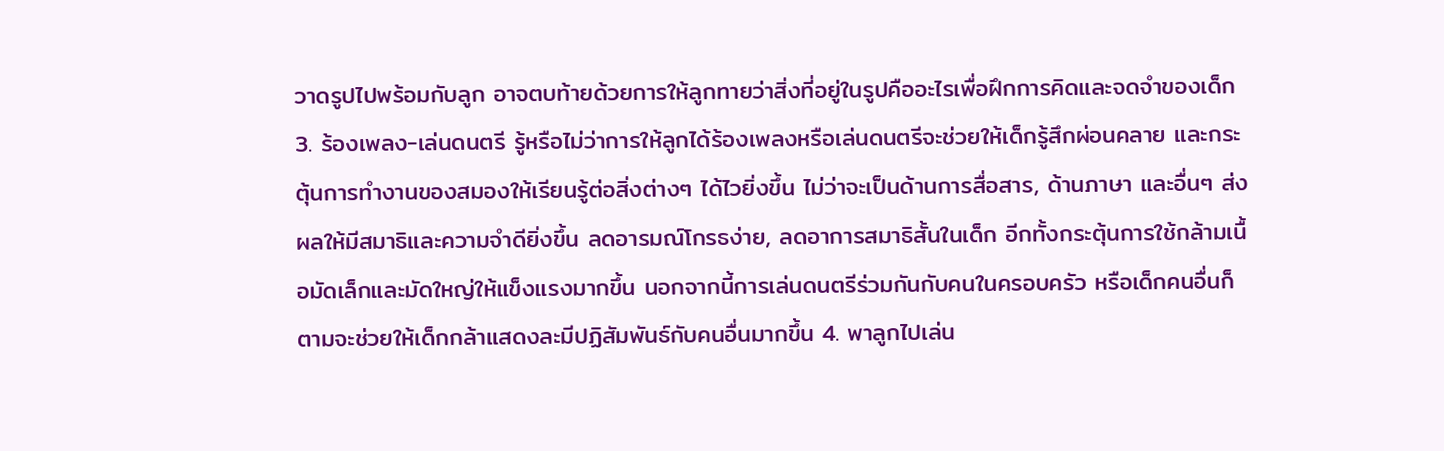วาดรูปไปพร้อมกับลูก อาจตบท้ายด้วยการให้ลูกทายว่าสิ่งที่อยู่ในรูปคืออะไรเพื่อฝึกการคิดและจดจำของเด็ก 3. ร้องเพลง-เล่นดนตรี รู้หรือไม่ว่าการให้ลูกได้ร้องเพลงหรือเล่นดนตรีจะช่วยให้เด็กรู้สึกผ่อนคลาย และกระตุ้นการทำงานของสมองให้เรียนรู้ต่อสิ่งต่างๆ ได้ไวยิ่งขึ้น ไม่ว่าจะเป็นด้านการสื่อสาร, ด้านภาษา และอื่นๆ ส่งผลให้มีสมาธิและความจำดียิ่งขึ้น ลดอารมณ์โกรธง่าย, ลดอาการสมาธิสั้นในเด็ก อีกทั้งกระตุ้นการใช้กล้ามเนื้อมัดเล็กและมัดใหญ่ให้แข็งแรงมากขึ้น นอกจากนี้การเล่นดนตรีร่วมกันกับคนในครอบครัว หรือเด็กคนอื่นก็ตามจะช่วยให้เด็กกล้าแสดงละมีปฏิสัมพันธ์กับคนอื่นมากขึ้น 4. พาลูกไปเล่น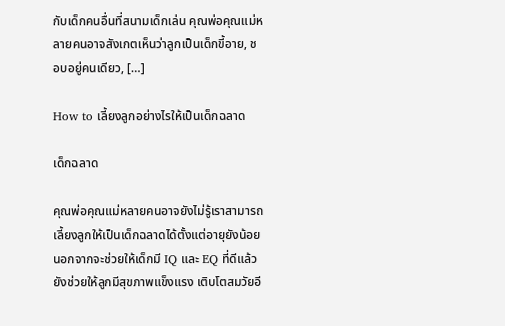กับเด็กคนอื่นที่สนามเด็กเล่น คุณพ่อคุณแม่หลายคนอาจสังเกตเห็นว่าลูกเป็นเด็กขี้อาย, ชอบอยู่คนเดียว, […]

How to เลี้ยงลูกอย่างไรให้เป็นเด็กฉลาด

เด็กฉลาด

คุณพ่อคุณแม่หลายคนอาจยังไม่รู้เราสามารถเลี้ยงลูกให้เป็นเด็กฉลาดได้ตั้งแต่อายุยังน้อย นอกจากจะช่วยให้เด็กมี IQ และ EQ ที่ดีแล้ว ยังช่วยให้ลูกมีสุขภาพแข็งแรง เติบโตสมวัยอี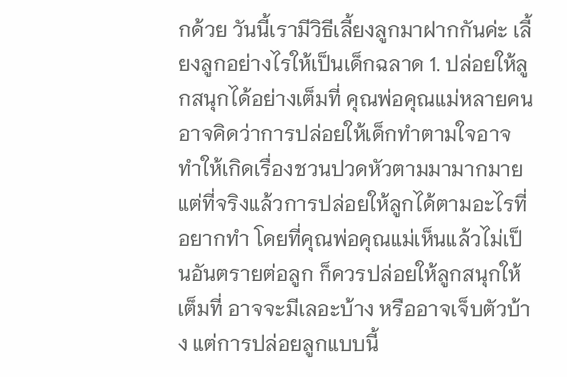กด้วย วันนี้เรามีวิธีเลี้ยงลูกมาฝากกันค่ะ เลี้ยงลูกอย่างไรให้เป็นเด็กฉลาด 1. ปล่อยให้ลูกสนุกได้อย่างเต็มที่ คุณพ่อคุณแม่หลายคนอาจคิดว่าการปล่อยให้เด็กทำตามใจอาจทำให้เกิดเรื่องชวนปวดหัวตามมามากมาย แต่ที่จริงแล้วการปล่อยให้ลูกได้ตามอะไรที่อยากทำ โดยที่คุณพ่อคุณแม่เห็นแล้วไม่เป็นอันตรายต่อลูก ก็ควรปล่อยให้ลูกสนุกให้เต็มที่ อาจจะมีเลอะบ้าง หรืออาจเจ็บตัวบ้าง แต่การปล่อยลูกแบบนี้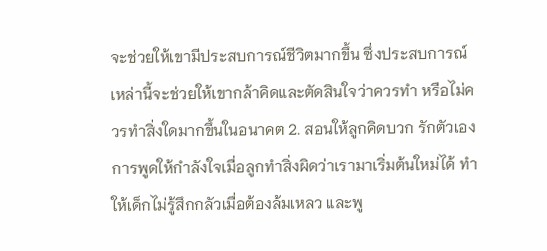จะช่วยให้เขามีประสบการณ์ชีวิตมากขึ้น ซึ่งประสบการณ์เหล่านี้จะช่วยให้เขากล้าคิดและตัดสินใจว่าควรทำ หรือไม่ควรทำสิ่งใดมากขึ้นในอนาคต 2. สอนให้ลูกคิดบวก รักตัวเอง การพูดให้กำลังใจเมื่อลูกทำสิ่งผิดว่าเรามาเริ่มต้นใหม่ได้ ทำให้เด็กไม่รู้สึกกลัวเมื่อต้องล้มเหลว และพู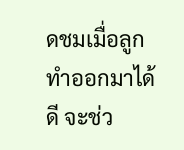ดชมเมื่อลูกทำออกมาได้ดี จะช่ว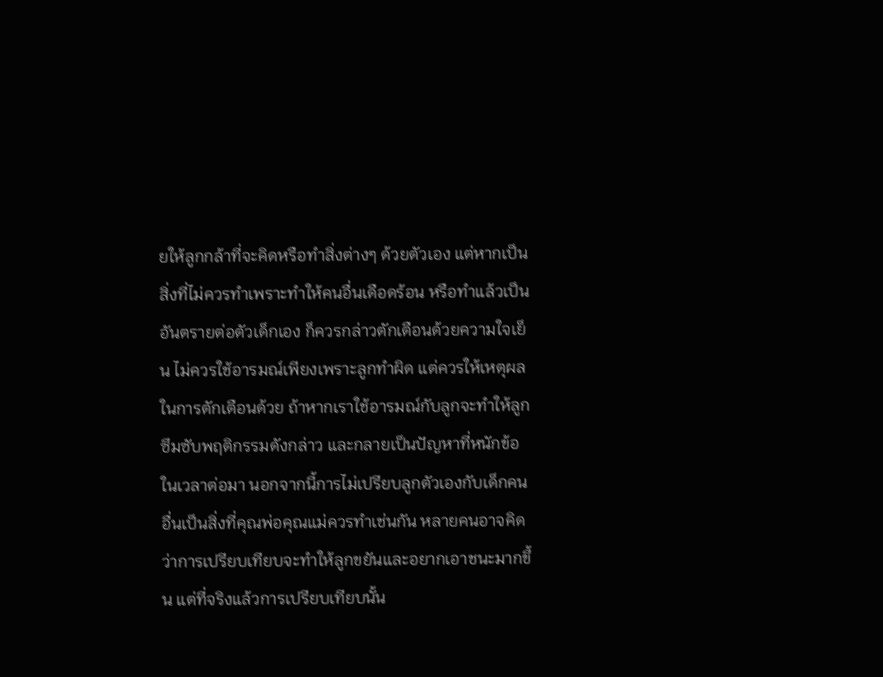ยให้ลูกกล้าที่จะคิดหรือทำสิ่งต่างๆ ด้วยตัวเอง แต่หากเป็นสิ่งที่ไม่ควรทำเพราะทำให้คนอื่นเดือดร้อน หรือทำแล้วเป็นอันตรายต่อตัวเด็กเอง ก็ควรกล่าวตักเตือนด้วยความใจเย็น ไม่ควรใช้อารมณ์เพียงเพราะลูกทำผิด แต่ควรให้เหตุผลในการตักเตือนด้วย ถ้าหากเราใช้อารมณ์กับลูกจะทำให้ลูกซึมซับพฤติกรรมดังกล่าว และกลายเป็นปัญหาที่หนักข้อในเวลาต่อมา นอกจากนี้การไม่เปรียบลูกตัวเองกับเด็กคนอื่นเป็นสิ่งที่คุณพ่อคุณแม่ควรทำเช่นกัน หลายคนอาจคิดว่าการเปรียบเทียบจะทำให้ลูกขยันและอยากเอาชนะมากขึ้น แต่ที่จริงแล้วการเปรียบเทียบนั้น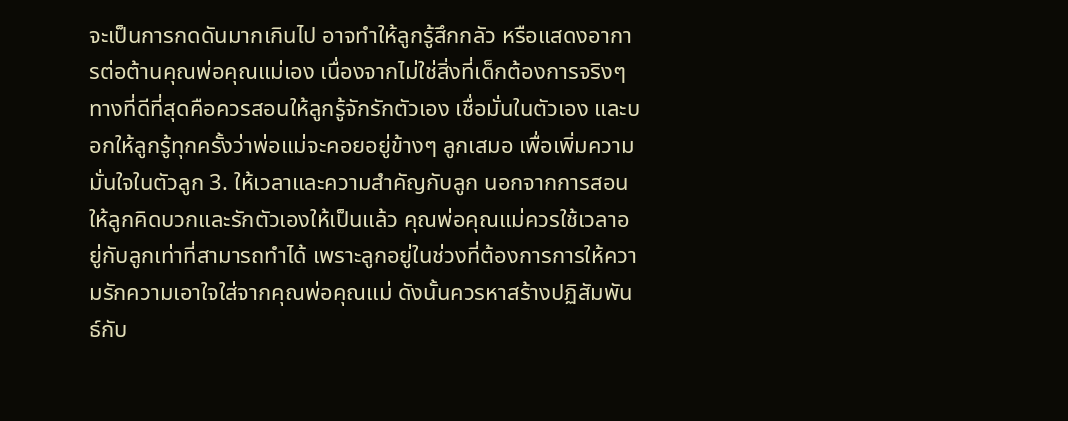จะเป็นการกดดันมากเกินไป อาจทำให้ลูกรู้สึกกลัว หรือแสดงอาการต่อต้านคุณพ่อคุณแม่เอง เนื่องจากไม่ใช่สิ่งที่เด็กต้องการจริงๆ ทางที่ดีที่สุดคือควรสอนให้ลูกรู้จักรักตัวเอง เชื่อมั่นในตัวเอง และบอกให้ลูกรู้ทุกครั้งว่าพ่อแม่จะคอยอยู่ข้างๆ ลูกเสมอ เพื่อเพิ่มความมั่นใจในตัวลูก 3. ให้เวลาและความสำคัญกับลูก นอกจากการสอนให้ลูกคิดบวกและรักตัวเองให้เป็นแล้ว คุณพ่อคุณแม่ควรใช้เวลาอยู่กับลูกเท่าที่สามารถทำได้ เพราะลูกอยู่ในช่วงที่ต้องการการให้ความรักความเอาใจใส่จากคุณพ่อคุณแม่ ดังนั้นควรหาสร้างปฏิสัมพันธ์กับ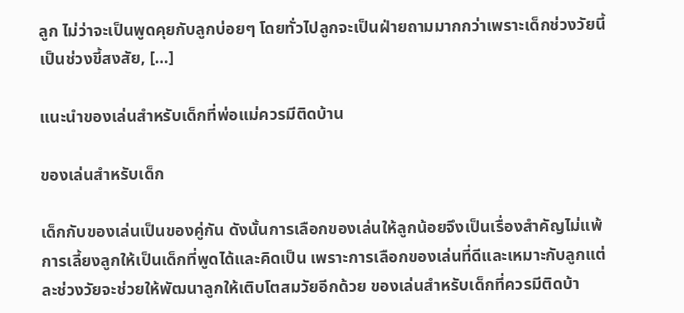ลูก ไม่ว่าจะเป็นพูดคุยกับลูกบ่อยๆ โดยทั่วไปลูกจะเป็นฝ่ายถามมากกว่าเพราะเด็กช่วงวัยนี้เป็นช่วงขี้สงสัย, […]

แนะนำของเล่นสำหรับเด็กที่พ่อแม่ควรมีติดบ้าน

ของเล่นสำหรับเด็ก

เด็กกับของเล่นเป็นของคู่กัน ดังนั้นการเลือกของเล่นให้ลูกน้อยจึงเป็นเรื่องสำคัญไม่แพ้การเลี้ยงลูกให้เป็นเด็กที่พูดได้และคิดเป็น เพราะการเลือกของเล่นที่ดีและเหมาะกับลูกแต่ละช่วงวัยจะช่วยให้พัฒนาลูกให้เติบโตสมวัยอีกด้วย ของเล่นสำหรับเด็กที่ควรมีติดบ้า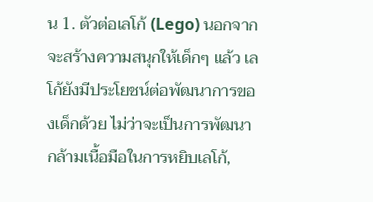น 1. ตัวต่อเลโก้ (Lego) นอกจากจะสร้างความสนุกให้เด็กๆ แล้ว เลโก้ยังมีประโยชน์ต่อพัฒนาการของเด็กด้วย ไม่ว่าจะเป็นการพัฒนากล้ามเนื้อมือในการหยิบเลโก้,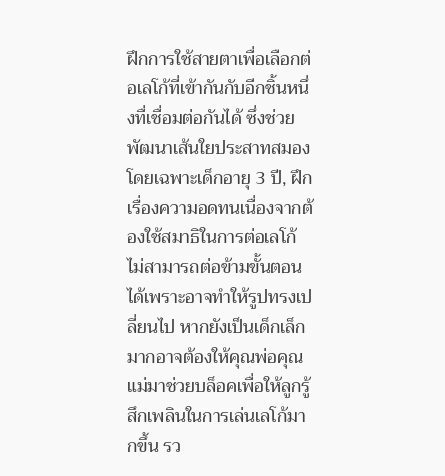ฝึกการใช้สายตาเพื่อเลือกต่อเลโก้ที่เข้ากันกับอีกชิ้นหนึ่งทื่เชื่อมต่อกันได้ ซึ่งช่วยพัฒนาเส้นใยประสาทสมอง โดยเฉพาะเด็กอายุ 3 ปี, ฝึกเรื่องความอดทนเนื่องจากต้องใช้สมาธิในการต่อเลโก้ ไม่สามารถต่อข้ามขั้นตอนได้เพราะอาจทำให้รูปทรงเปลี่ยนไป หากยังเป็นเด็กเล็กมากอาจต้องให้คุณพ่อคุณแม่มาช่วยบล็อคเพื่อให้ลูกรู้สึกเพลินในการเล่นเลโก้มากขึ้น รว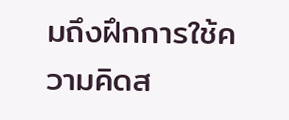มถึงฝึกการใช้ความคิดส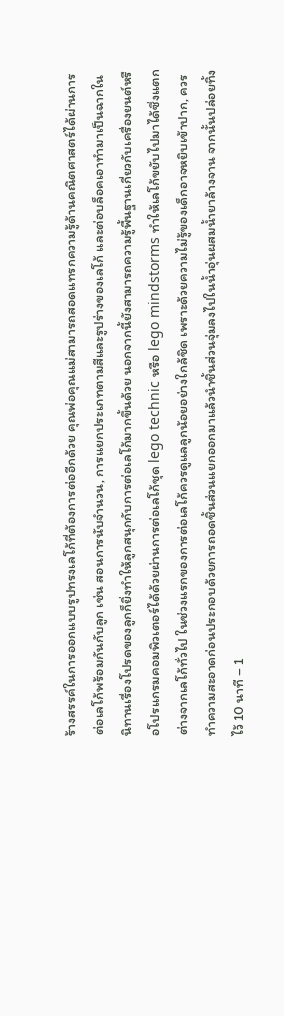ร้างสรรค์ในการออกแบบรูปทรงเลโก้ที่ต้องการต่ออีกด้วย คุณพ่อคุณแม่สามารถสอดแทรกความรู้ด้านคณิตศาสตร์ได้ผ่านการต่อเลโก้พร้อมกันกับลูก เช่น สอนการนับจำนวน, การแยกประเภทตามสีและรูปร่างของเลโก้ และต่อบล็อคเอาทำมาเป็นฉากในนิทานเรื่องโปรดของลูกก็ยิ่งทำให้ลูกสนุกกับการต่อเลโก้มากขึ้นด้วย นอกจากนี้ยังสามารถความรู้พื้นฐานเกี่ยวกับเครื่องยนต์หรือโปรแกรมคอมพิวเตอร์ได้ด้วยผ่านการต่อเลโก้ชุด lego technic หรือ lego mindstorms ทำให้เลโก้ขยับไปมาได้ซึ่งแตกต่างจากเลโก้ทั่วไป ในช่วงแรกของการต่อเลโก้ควรดูแลลูกน้อยอย่างใกล้ชิด เพราะด้วยความไม่รู้ของเด็กอาจหยิบเข้าปาก, ควรทำความสะอาดก่อนประกอบด้วยการถอดชิ้นส่วนแยกออกมาแล้วนำชิ้นส่วนจุ่มลงไปในน้ำอุ่นผสมน้ำยาล้างจาน จากนั้นปล่อยทิ้งไว้ 10 นาที – 1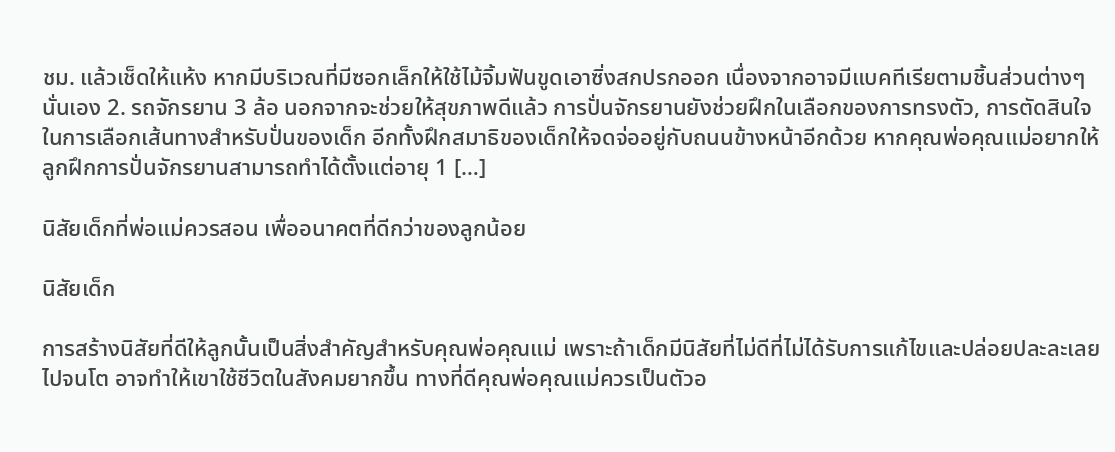ชม. แล้วเช็ดให้แห้ง หากมีบริเวณที่มีซอกเล็กให้ใช้ไม้จิ้มฟันขูดเอาซิ่งสกปรกออก เนื่องจากอาจมีแบคทีเรียตามชิ้นส่วนต่างๆ นั่นเอง 2. รถจักรยาน 3 ล้อ นอกจากจะช่วยให้สุขภาพดีแล้ว การปั่นจักรยานยังช่วยฝึกในเลือกของการทรงตัว, การตัดสินใจในการเลือกเส้นทางสำหรับปั่นของเด็ก อีกทั้งฝึกสมาธิของเด็กให้จดจ่ออยู่กับถนนข้างหน้าอีกด้วย หากคุณพ่อคุณแม่อยากให้ลูกฝึกการปั่นจักรยานสามารถทำได้ตั้งแต่อายุ 1 […]

นิสัยเด็กที่พ่อแม่ควรสอน เพื่ออนาคตที่ดีกว่าของลูกน้อย

นิสัยเด็ก

การสร้างนิสัยที่ดีให้ลูกนั้นเป็นสิ่งสำคัญสำหรับคุณพ่อคุณแม่ เพราะถ้าเด็กมีนิสัยที่ไม่ดีที่ไม่ได้รับการแก้ไขและปล่อยปละละเลยไปจนโต อาจทำให้เขาใช้ชีวิตในสังคมยากขึ้น ทางที่ดีคุณพ่อคุณแม่ควรเป็นตัวอ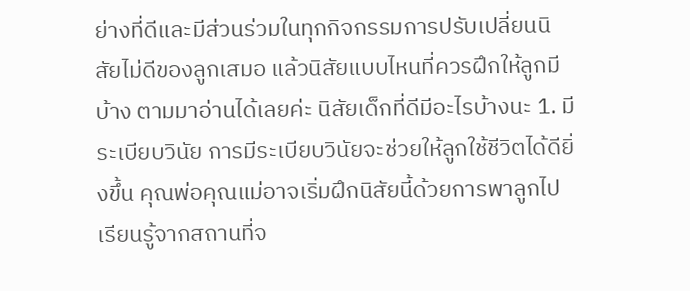ย่างที่ดีและมีส่วนร่วมในทุกกิจกรรมการปรับเปลี่ยนนิสัยไม่ดีของลูกเสมอ แล้วนิสัยแบบไหนที่ควรฝึกให้ลูกมีบ้าง ตามมาอ่านได้เลยค่ะ นิสัยเด็กที่ดีมีอะไรบ้างนะ 1. มีระเบียบวินัย การมีระเบียบวินัยจะช่วยให้ลูกใช้ชีวิตได้ดียิ่งขึ้น คุณพ่อคุณแม่อาจเริ่มฝึกนิสัยนี้ด้วยการพาลูกไปเรียนรู้จากสถานที่จ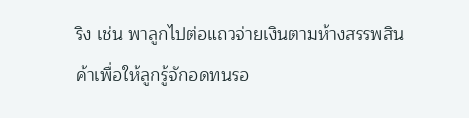ริง เช่น พาลูกไปต่อแถวจ่ายเงินตามห้างสรรพสินค้าเพื่อให้ลูกรู้จักอดทนรอ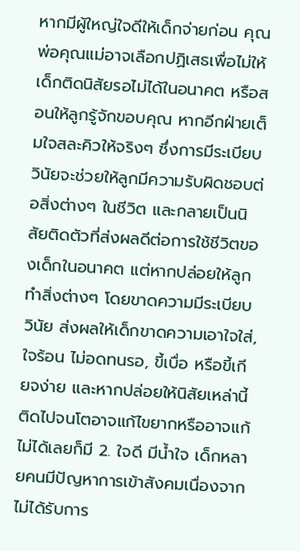หากมีผู้ใหญ่ใจดีให้เด็กจ่ายก่อน คุณพ่อคุณแม่อาจเลือกปฏิเสธเพื่อไม่ให้เด็กติดนิสัยรอไม่ได้ในอนาคต หรือสอนให้ลูกรู้จักขอบคุณ หากอีกฝ่ายเต็มใจสละคิวให้จริงๆ ซึ่งการมีระเบียบวินัยจะช่วยให้ลูกมีความรับผิดชอบต่อสิ่งต่างๆ ในชีวิต และกลายเป็นนิสัยติดตัวที่ส่งผลดีต่อการใช้ชีวิตของเด็กในอนาคต แต่หากปล่อยให้ลูกทำสิ่งต่างๆ โดยขาดความมีระเบียบวินัย ส่งผลให้เด็กขาดความเอาใจใส่, ใจร้อน ไม่อดทนรอ, ขี้เบื่อ หรือขี้เกียจง่าย และหากปล่อยให้นิสัยเหล่านี้ติดไปจนโตอาจแก้ไขยากหรืออาจแก้ไม่ได้เลยก็มี 2. ใจดี มีน้ำใจ เด็กหลายคนมีปัญหาการเข้าสังคมเนื่องจากไม่ได้รับการ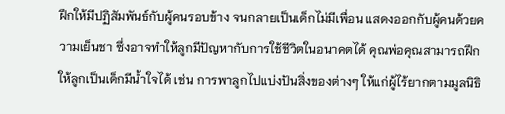ฝึกให้มีปฏิสัมพันธ์กับผู้คนรอบข้าง จนกลายเป็นเด็กไม่มีเพื่อน แสดงออกกับผู้คนด้วยความเย็นชา ซึ่งอาจทำให้ลูกมีปัญหากับการใช้ชีวิตในอนาคตได้ คุณพ่อคุณสามารถฝึกให้ลูกเป็นเด็กมีน้ำใจได้ เช่น การพาลูกไปแบ่งปันสิ่งของต่างๆ ให้แก่ผู้ไร้ยากตามมูลนิธิ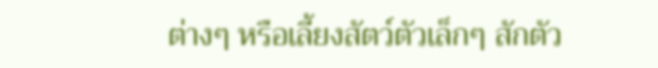ต่างๆ หรือเลี้ยงสัตว์ตัวเล็กๆ สักตัว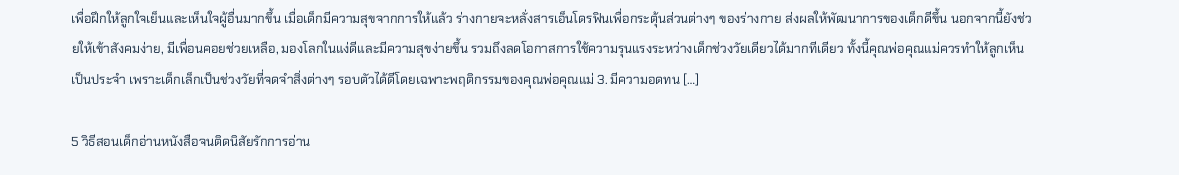เพื่อฝึกให้ลูกใจเย็นและเห็นใจผู้อื่นมากขึ้น เมื่อเด็กมีความสุขจากการให้แล้ว ร่างกายจะหลั่งสารเอ็นโดรฟินเพื่อกระตุ้นส่วนต่างๆ ของร่างกาย ส่งผลให้พัฒนาการของเด็กดีขึ้น นอกจากนี้ยังช่วยให้เข้าสังคมง่าย, มีเพื่อนคอยช่วยเหลือ, มองโลกในแง่ดีและมีความสุขง่ายขึ้น รวมถึงลดโอกาสการใช้ความรุนแรงระหว่างเด็กช่วงวัยเดียวได้มากทีเดียว ทั้งนี้คุณพ่อคุณแม่ควรทำให้ลูกเห็นเป็นประจำ เพราะเด็กเล็กเป็นช่วงวัยที่จดจำสิ่งต่างๆ รอบตัวได้ดีโดยเฉพาะพฤติกรรมของคุณพ่อคุณแม่ 3. มีความอดทน […]

5 วิธีสอนเด็กอ่านหนังสือจนติดนิสัยรักการอ่าน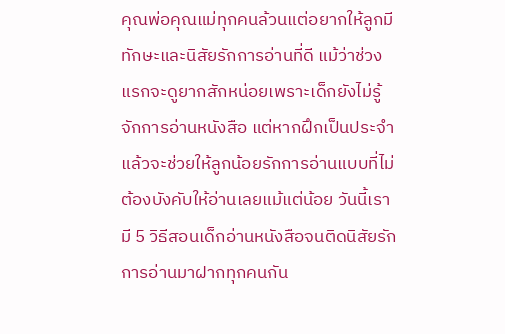คุณพ่อคุณแม่ทุกคนล้วนแต่อยากให้ลูกมีทักษะและนิสัยรักการอ่านที่ดี แม้ว่าช่วงแรกจะดูยากสักหน่อยเพราะเด็กยังไม่รู้จักการอ่านหนังสือ แต่หากฝึกเป็นประจำแล้วจะช่วยให้ลูกน้อยรักการอ่านแบบที่ไม่ต้องบังคับให้อ่านเลยแม้แต่น้อย วันนี้เรามี 5 วิธีสอนเด็กอ่านหนังสือจนติดนิสัยรักการอ่านมาฝากทุกคนกัน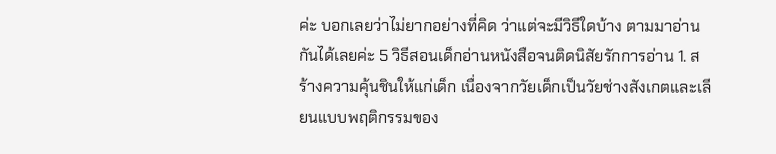ค่ะ บอกเลยว่าไม่ยากอย่างที่คิด ว่าแต่จะมีวิธีใดบ้าง ตามมาอ่านกันได้เลยค่ะ 5 วิธีสอนเด็กอ่านหนังสือจนติดนิสัยรักการอ่าน 1. สร้างความคุ้นชินให้แก่เด็ก เนื่องจากวัยเด็กเป็นวัยช่างสังเกตและเลียนแบบพฤติกรรมของ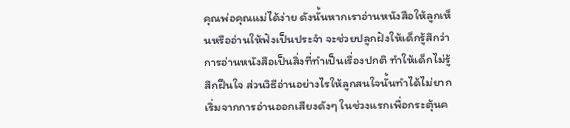คุณพ่อคุณแม่ได้ง่าย ดังนั้นหากเราอ่านหนังสือให้ลูกเห็นหรืออ่านให้ฟังเป็นประจำ จะช่วยปลูกฝังให้เด็กรู้สึกว่าการอ่านหนังสือเป็นสิ่งที่ทำเป็นเรื่องปกติ ทำให้เด็กไม่รู้สึกฝืนใจ ส่วนวิธีอ่านอย่างไรให้ลูกสนใจนั้นทำได้ไม่ยาก เริ่มจากการอ่านออกเสียงดังๆ ในช่วงแรกเพื่อกระตุ้นค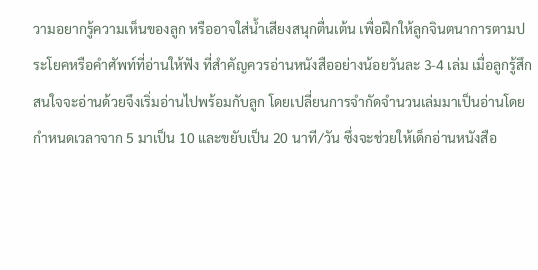วามอยากรู้ความเห็นของลูก หรืออาจใส่น้ำเสียงสนุกตื่นเต้น เพื่อฝึกให้ลูกจินตนาการตามประโยคหรือคำศัพท์ที่อ่านให้ฟัง ที่สำคัญควรอ่านหนังสืออย่างน้อยวันละ 3-4 เล่ม เมื่อลูกรู้สึกสนใจจะอ่านด้วยจึงเริ่มอ่านไปพร้อมกับลูก โดยเปลี่ยนการจำกัดจำนวนเล่มมาเป็นอ่านโดยกำหนดเวลาจาก 5 มาเป็น 10 และขยับเป็น 20 นาที/วัน ซึ่งจะช่วยให้เด็กอ่านหนังสือ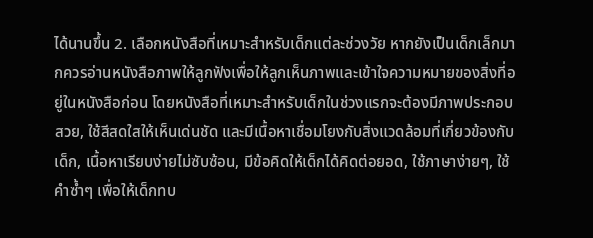ได้นานขึ้น 2. เลือกหนังสือที่เหมาะสำหรับเด็กแต่ละช่วงวัย หากยังเป็นเด็กเล็กมากควรอ่านหนังสือภาพให้ลูกฟังเพื่อให้ลูกเห็นภาพและเข้าใจความหมายของสิ่งที่อยู่ในหนังสือก่อน โดยหนังสือที่เหมาะสำหรับเด็กในช่วงแรกจะต้องมีภาพประกอบสวย, ใช้สีสดใสให้เห็นเด่นชัด และมีเนื้อหาเชื่อมโยงกับสิ่งแวดล้อมที่เกี่ยวข้องกับเด็ก, เนื้อหาเรียบง่ายไม่ซับซ้อน, มีข้อคิดให้เด็กได้คิดต่อยอด, ใช้ภาษาง่ายๆ, ใช้คำซ้ำๆ เพื่อให้เด็กทบ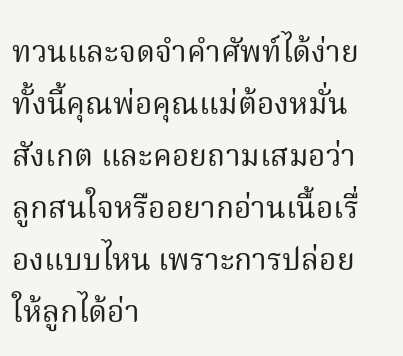ทวนและจดจำคำศัพท์ได้ง่าย ทั้งนี้คุณพ่อคุณแม่ต้องหมั่นสังเกต และคอยถามเสมอว่าลูกสนใจหรืออยากอ่านเนื้อเรื่องแบบไหน เพราะการปล่อยให้ลูกได้อ่า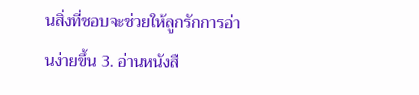นสิ่งที่ชอบจะช่วยให้ลูกรักการอ่านง่ายขึ้น 3. อ่านหนังสื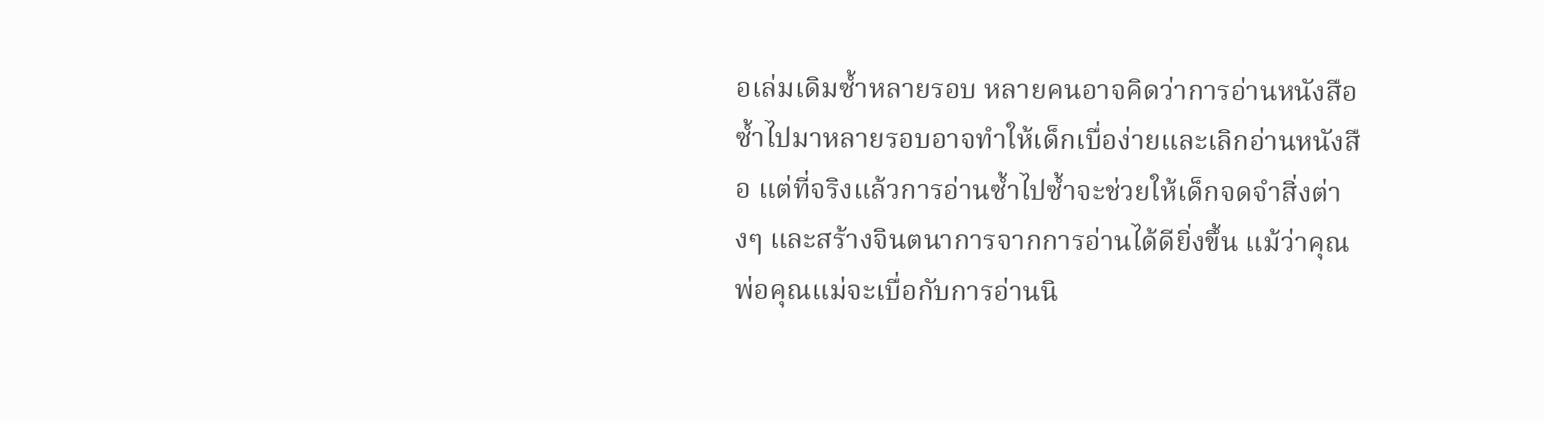อเล่มเดิมซ้ำหลายรอบ หลายคนอาจคิดว่าการอ่านหนังสือซ้ำไปมาหลายรอบอาจทำให้เด็กเบื่อง่ายและเลิกอ่านหนังสือ แต่ที่จริงแล้วการอ่านซ้ำไปซ้ำจะช่วยให้เด็กจดจำสิ่งต่างๆ และสร้างจินตนาการจากการอ่านได้ดียิ่งขึ้น แม้ว่าคุณพ่อคุณแม่จะเบื่อกับการอ่านนิ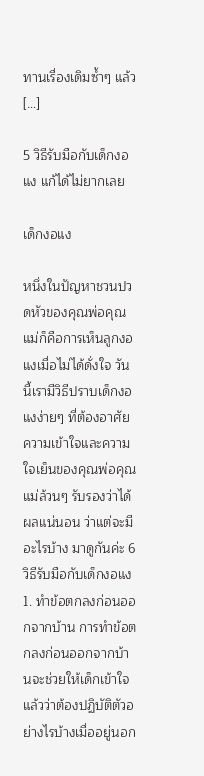ทานเรื่องเดิมซ้ำๆ แล้ว […]

5 วิธีรับมือกับเด็กงอแง แก้ได้ไม่ยากเลย

เด็กงอแง

หนึ่งในปัญหาชวนปวดหัวของคุณพ่อคุณแม่ก็คือการเห็นลูกงอแงเมื่อไม่ได้ดั่งใจ วันนี้เรามีวิธีปราบเด็กงอแงง่ายๆ ที่ต้องอาศัยความเข้าใจและความใจเย็นของคุณพ่อคุณแม่ล้วนๆ รับรองว่าได้ผลแน่นอน ว่าแต่จะมีอะไรบ้าง มาดูกันค่ะ 6 วิธีรับมือกับเด็กงอแง 1. ทำข้อตกลงก่อนออกจากบ้าน การทำข้อตกลงก่อนออกจากบ้านจะช่วยให้เด็กเข้าใจแล้วว่าต้องปฏิบัติตัวอย่างไรบ้างเมื่ออยู่นอก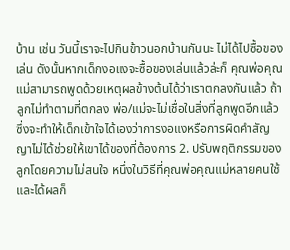บ้าน เช่น วันนี้เราจะไปกินข้าวนอกบ้านกันนะ ไม่ได้ไปซื้อของเล่น ดังนั้นหากเด็กงอแงจะซื้อของเล่นแล้วล่ะก็ คุณพ่อคุณแม่สามารถพูดด้วยเหตุผลข้างต้นได้ว่าเราตกลงกันแล้ว ถ้าลูกไม่ทำตามที่ตกลง พ่อ/แม่จะไม่เชื่อในสิ่งที่ลูกพูดอีกแล้ว ซึ่งจะทำให้เด็กเข้าใจได้เองว่าการงอแงหรือการผิดคำสัญญาไม่ได้ช่วยให้เขาได้ของที่ต้องการ 2. ปรับพฤติกรรมของลูกโดยความไม่สนใจ หนึ่งในวิธีที่คุณพ่อคุณแม่หลายคนใช้และได้ผลก็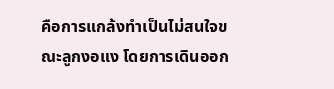คือการแกล้งทำเป็นไม่สนใจขณะลูกงอแง โดยการเดินออก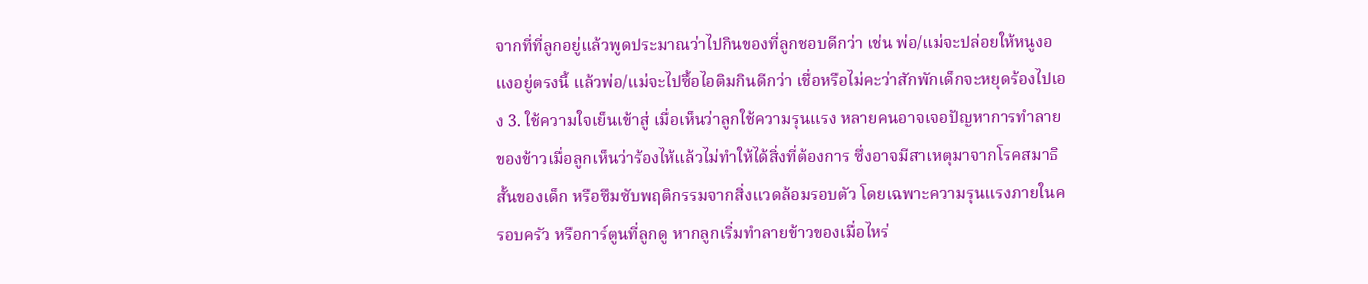จากที่ที่ลูกอยู่แล้วพูดประมาณว่าไปกินของที่ลูกชอบดีกว่า เช่น พ่อ/แม่จะปล่อยให้หนูงอแงอยู่ตรงนี้ แล้วพ่อ/แม่จะไปซื้อไอติมกินดีกว่า เชื่อหรือไม่คะว่าสักพักเด็กจะหยุดร้องไปเอง 3. ใช้ความใจเย็นเข้าสู่ เมื่อเห็นว่าลูกใช้ความรุนแรง หลายคนอาจเจอปัญหาการทำลายของข้าวเมื่อลูกเห็นว่าร้องไห้แล้วไม่ทำให้ได้สิ่งที่ต้องการ ซึ่งอาจมีสาเหตุมาจากโรคสมาธิสั้นของเด็ก หรือซึมซับพฤติกรรมจากสิ่งแวดล้อมรอบตัว โดยเฉพาะความรุนแรงภายในครอบครัว หรือการ์ตูนที่ลูกดู หากลูกเริ่มทำลายข้าวของเมื่อไหร่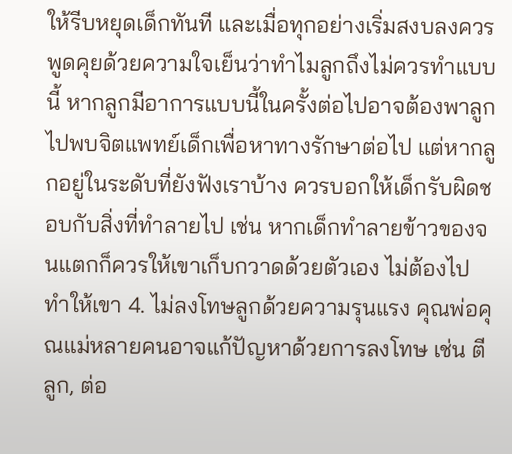ให้รีบหยุดเด็กทันที และเมื่อทุกอย่างเริ่มสงบลงควรพูดคุยด้วยความใจเย็นว่าทำไมลูกถึงไม่ควรทำแบบนี้ หากลูกมีอาการแบบนี้ในครั้งต่อไปอาจต้องพาลูกไปพบจิตแพทย์เด็กเพื่อหาทางรักษาต่อไป แต่หากลูกอยู่ในระดับที่ยังฟังเราบ้าง ควรบอกให้เด็กรับผิดชอบกับสิ่งที่ทำลายไป เช่น หากเด็กทำลายข้าวของจนแตกก็ควรให้เขาเก็บกวาดด้วยตัวเอง ไม่ต้องไปทำให้เขา 4. ไม่ลงโทษลูกด้วยความรุนแรง คุณพ่อคุณแม่หลายคนอาจแก้ปัญหาด้วยการลงโทษ เช่น ตีลูก, ต่อ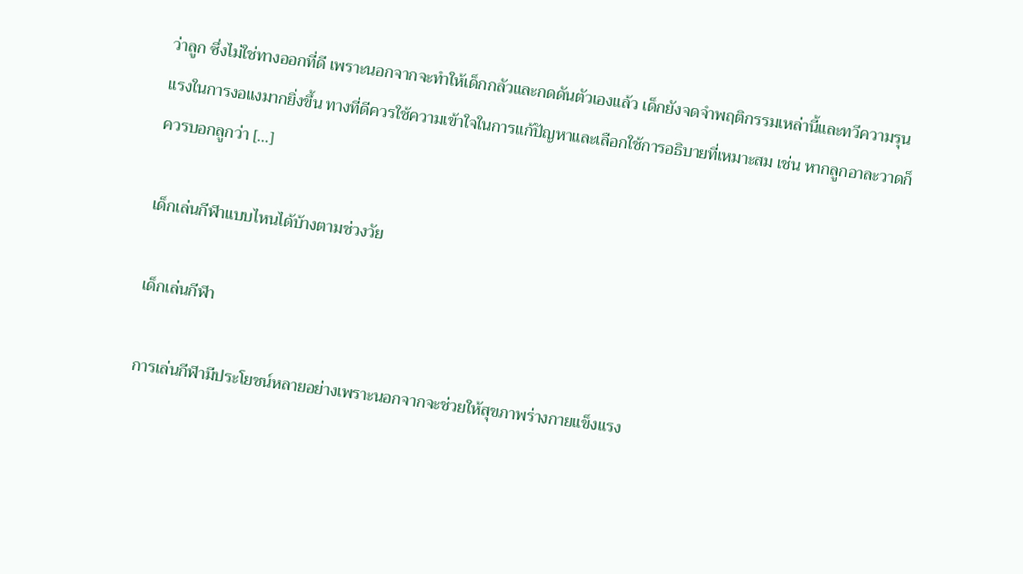ว่าลูก ซึ่งไม่ใช่ทางออกที่ดี เพราะนอกจากจะทำให้เด็กกลัวและกดดันตัวเองแล้ว เด็กยังจดจำพฤติกรรมเหล่านี้และทวีความรุนแรงในการงอแงมากยิ่งขึ้น ทางที่ดีควรใช้ความเข้าใจในการแก้ปัญหาและเลือกใช้การอธิบายที่เหมาะสม เช่น หากลูกอาละวาดก็ควรบอกลูกว่า […]

เด็กเล่นกีฬาแบบไหนได้บ้างตามช่วงวัย

เด็กเล่นกีฬา

การเล่นกีฬามีประโยชน์หลายอย่างเพราะนอกจากจะช่วยให้สุขภาพร่างกายแข็งแรง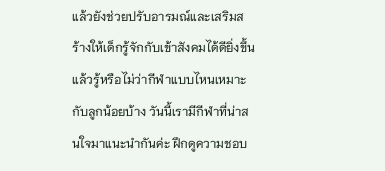แล้วยังช่วยปรับอารมณ์และเสริมสร้างให้เด็กรู้จักกับเข้าสังคมได้ดียิ่งขึ้น แล้วรู้หรือไม่ว่ากีฬาแบบไหนเหมาะกับลูกน้อยบ้าง วันนี้เรามีกีฬาที่น่าสนใจมาแนะนำกันค่ะ ฝึกดูความชอบ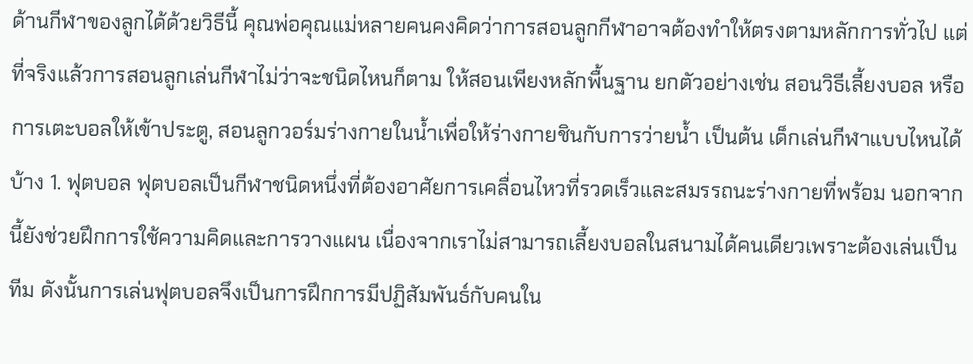ด้านกีฬาของลูกได้ด้วยวิธีนี้ คุณพ่อคุณแม่หลายคนคงคิดว่าการสอนลูกกีฬาอาจต้องทำให้ตรงตามหลักการทั่วไป แต่ที่จริงแล้วการสอนลูกเล่นกีฬาไม่ว่าจะชนิดไหนก็ตาม ให้สอนเพียงหลักพื้นฐาน ยกตัวอย่างเช่น สอนวิธีเลี้ยงบอล หรือการเตะบอลให้เข้าประตู, สอนลูกวอร์มร่างกายในน้ำเพื่อให้ร่างกายชินกับการว่ายน้ำ เป็นต้น เด็กเล่นกีฬาแบบไหนได้บ้าง 1. ฟุตบอล ฟุตบอลเป็นกีฬาชนิดหนึ่งที่ต้องอาศัยการเคลื่อนไหวที่รวดเร็วและสมรรถนะร่างกายที่พร้อม นอกจากนี้ยังช่วยฝึกการใช้ความคิดและการวางแผน เนื่องจากเราไม่สามารถเลี้ยงบอลในสนามได้คนเดียวเพราะต้องเล่นเป็นทีม ดังนั้นการเล่นฟุตบอลจึงเป็นการฝึกการมีปฏิสัมพันธ์กับคนใน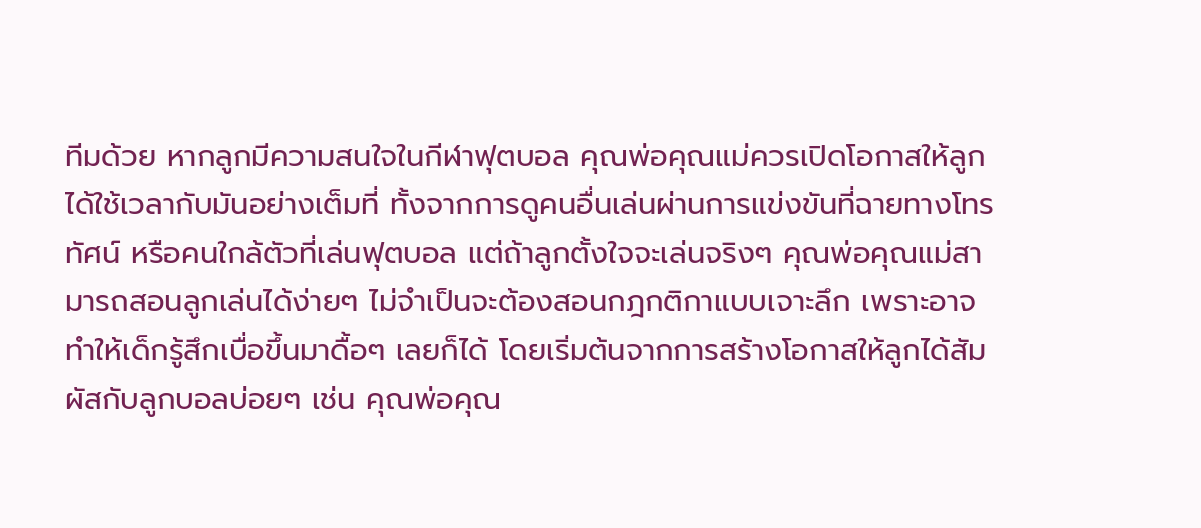ทีมด้วย หากลูกมีความสนใจในกีฬาฟุตบอล คุณพ่อคุณแม่ควรเปิดโอกาสให้ลูกได้ใช้เวลากับมันอย่างเต็มที่ ทั้งจากการดูคนอื่นเล่นผ่านการแข่งขันที่ฉายทางโทรทัศน์ หรือคนใกล้ตัวที่เล่นฟุตบอล แต่ถ้าลูกตั้งใจจะเล่นจริงๆ คุณพ่อคุณแม่สามารถสอนลูกเล่นได้ง่ายๆ ไม่จำเป็นจะต้องสอนกฎกติกาแบบเจาะลึก เพราะอาจทำให้เด็กรู้สึกเบื่อขึ้นมาดื้อๆ เลยก็ได้ โดยเริ่มต้นจากการสร้างโอกาสให้ลูกได้สัมผัสกับลูกบอลบ่อยๆ เช่น คุณพ่อคุณ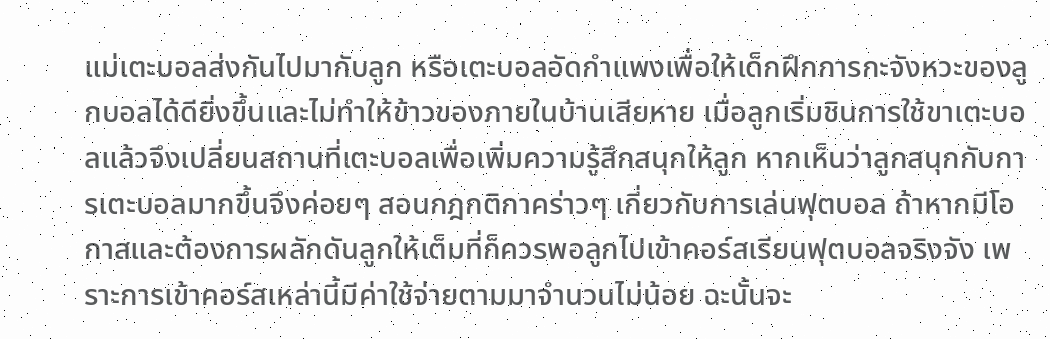แม่เตะบอลส่งกันไปมากับลูก หรือเตะบอลอัดกำแพงเพื่อให้เด็กฝึกการกะจังหวะของลูกบอลได้ดียิ่งขึ้นและไม่ทำให้ข้าวของภายในบ้านเสียหาย เมื่อลูกเริ่มชินการใช้ขาเตะบอลแล้วจึงเปลี่ยนสถานที่เตะบอลเพื่อเพิ่มความรู้สึกสนุกให้ลูก หากเห็นว่าลูกสนุกกับการเตะบอลมากขึ้นจึงค่อยๆ สอนกฎกติกาคร่าวๆ เกี่ยวกับการเล่นฟุตบอล ถ้าหากมีโอกาสและต้องการผลักดันลูกให้เต็มที่ก็ควรพอลูกไปเข้าคอร์สเรียนฟุตบอลจริงจัง เพราะการเข้าคอร์สเหล่านี้มีค่าใช้จ่ายตามมาจำนวนไม่น้อย ฉะนั้นจะ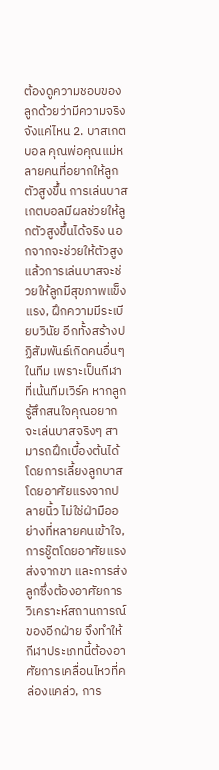ต้องดูความชอบของลูกด้วยว่ามีความจริงจังแค่ไหน 2. บาสเกตบอล คุณพ่อคุณแม่หลายคนที่อยากให้ลูกตัวสูงขึ้น การเล่นบาสเกตบอลมีผลช่วยให้ลูกตัวสูงขึ้นได้จริง นอกจากจะช่วยให้ตัวสูงแล้วการเล่นบาสจะช่วยให้ลูกมีสุขภาพแข็งแรง, ฝึกความมีระเบียบวินัย อีกทั้งสร้างปฏิสัมพันธ์เกิดคนอื่นๆ ในทีม เพราะเป็นกีฬาที่เน้นทีมเวิร์ค หากลูกรู้สึกสนใจคุณอยากจะเล่นบาสจริงๆ สามารถฝึกเบื้องต้นได้โดยการเลี้ยงลูกบาสโดยอาศัยแรงจากปลายนิ้ว ไม่ใช่ฝ่ามืออย่างที่หลายคนเข้าใจ, การชู๊ตโดยอาศัยแรงส่งจากขา และการส่งลูกซึ่งต้องอาศัยการวิเคราะห์สถานการณ์ของอีกฝ่าย จึงทำให้กีฬาประเภทนี้ต้องอาศัยการเคลื่อนไหวที่คล่องแคล่ว, การ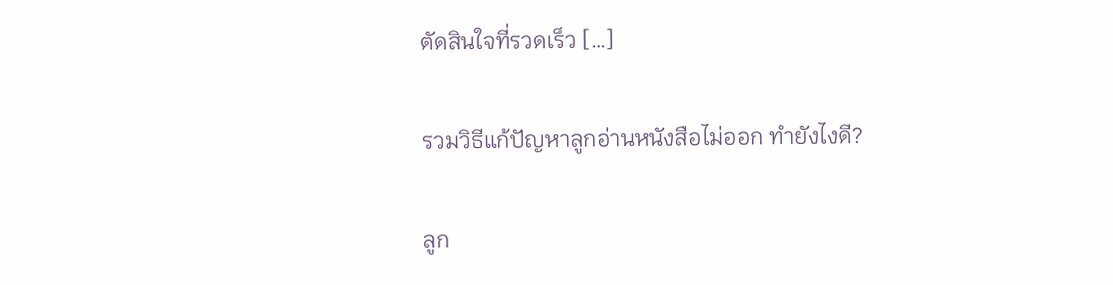ตัดสินใจที่รวดเร็ว […]

รวมวิธีแก้ปัญหาลูกอ่านหนังสือไม่ออก ทำยังไงดี?

ลูก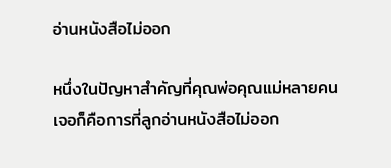อ่านหนังสือไม่ออก

หนึ่งในปัญหาสำคัญที่คุณพ่อคุณแม่หลายคนเจอก็คือการที่ลูกอ่านหนังสือไม่ออก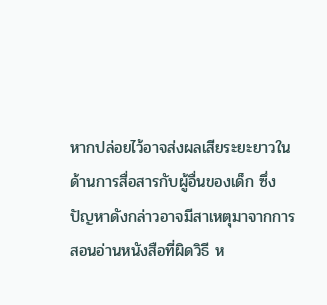หากปล่อยไว้อาจส่งผลเสียระยะยาวในด้านการสื่อสารกับผู้อื่นของเด็ก ซึ่งปัญหาดังกล่าวอาจมีสาเหตุมาจากการสอนอ่านหนังสือที่ผิดวิธี ห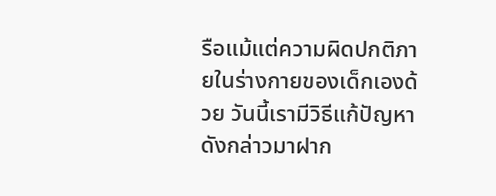รือแม้แต่ความผิดปกติภายในร่างกายของเด็กเองด้วย วันนี้เรามีวิธีแก้ปัญหาดังกล่าวมาฝาก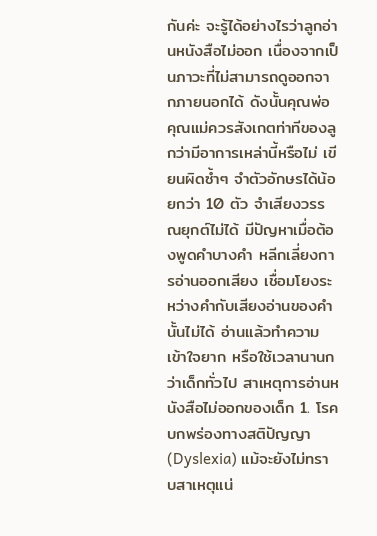กันค่ะ จะรู้ได้อย่างไรว่าลูกอ่านหนังสือไม่ออก เนื่องจากเป็นภาวะที่ไม่สามารถดูออกจากภายนอกได้ ดังนั้นคุณพ่อคุณแม่ควรสังเกตท่าทีของลูกว่ามีอาการเหล่านี้หรือไม่ เขียนผิดซ้ำๆ จำตัวอักษรได้น้อยกว่า 10 ตัว จำเสียงวรรณยุกต์ไม่ได้ มีปัญหาเมื่อต้องพูดคำบางคำ หลีกเลี่ยงการอ่านออกเสียง เชื่อมโยงระหว่างคำกับเสียงอ่านของคำนั้นไม่ได้ อ่านแล้วทำความเข้าใจยาก หรือใช้เวลานานกว่าเด็กทั่วไป สาเหตุการอ่านหนังสือไม่ออกของเด็ก 1. โรคบกพร่องทางสติปัญญา (Dyslexia) แม้จะยังไม่ทราบสาเหตุแน่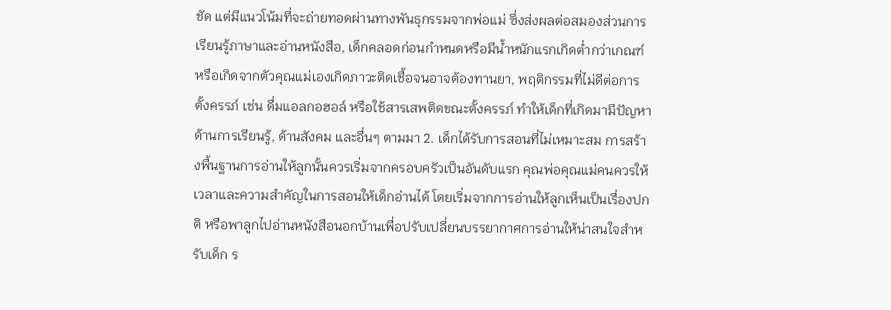ชัด แต่มีแนวโน้มที่จะถ่ายทอดผ่านทางพันธุกรรมจากพ่อแม่ ซึ่งส่งผลต่อสมองส่วนการเรียนรู้ภาษาและอ่านหนังสือ, เด็กคลอดก่อนกำหนดหรือมีน้ำหนักแรกเกิดต่ำกว่าเกณฑ์ หรือเกิดจากตัวคุณแม่เองเกิดภาวะติดเชื้อจนอาจต้องทานยา, พฤติกรรมที่ไม่ดีต่อการตั้งครรภ์ เช่น ดื่มแอลกอฮอล์ หรือใช้สารเสพติดขณะตั้งครรภ์ ทำให้เด็กที่เกิดมามีปัญหาด้านการเรียนรู้, ด้านสังคม และอื่นๆ ตามมา 2. เด็กได้รับการสอนที่ไม่เหมาะสม การสร้างพื้นฐานการอ่านให้ลูกนั้นควรเริ่มจากครอบครัวเป็นอันดับแรก คุณพ่อคุณแม่คนควรให้เวลาและความสำคัญในการสอนให้เด็กอ่านได้ โดยเริ่มจากการอ่านให้ลูกเห็นเป็นเรื่องปกติ หรือพาลูกไปอ่านหนังสือนอกบ้านเพื่อปรับเปลี่ยนบรรยากาศการอ่านให้น่าสนใจสำหรับเด็ก ร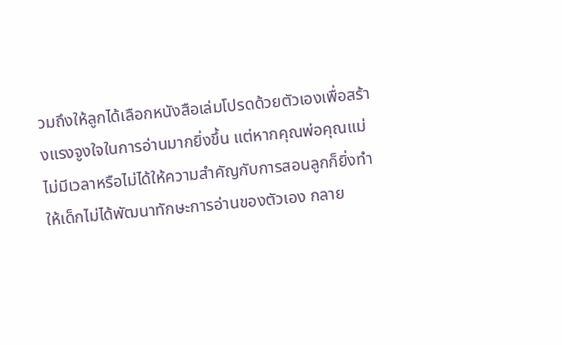วมถึงให้ลูกได้เลือกหนังสือเล่มโปรดด้วยตัวเองเพื่อสร้างแรงจูงใจในการอ่านมากยิ่งขึ้น แต่หากคุณพ่อคุณแม่ไม่มีเวลาหรือไม่ได้ให้ความสำคัญกับการสอนลูกก็ยิ่งทำให้เด็กไม่ได้พัฒนาทักษะการอ่านของตัวเอง กลาย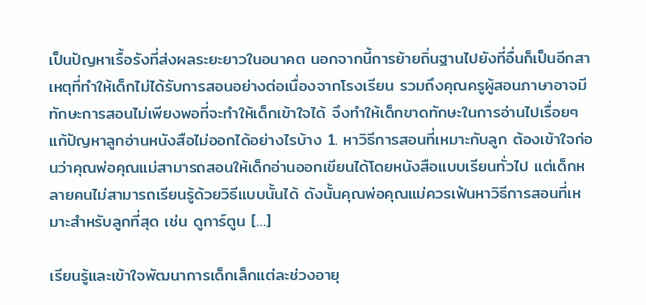เป็นปัญหาเรื้อรังที่ส่งผลระยะยาวในอนาคต นอกจากนี้การย้ายถิ่นฐานไปยังที่อื่นก็เป็นอีกสาเหตุที่ทำให้เด็กไม่ได้รับการสอนอย่างต่อเนื่องจากโรงเรียน รวมถึงคุณครูผู้สอนภาษาอาจมีทักษะการสอนไม่เพียงพอที่จะทำให้เด็กเข้าใจได้ จึงทำให้เด็กขาดทักษะในการอ่านไปเรื่อยๆ แก้ปัญหาลูกอ่านหนังสือไม่ออกได้อย่างไรบ้าง 1. หาวิธีการสอนที่เหมาะกับลูก ต้องเข้าใจก่อนว่าคุณพ่อคุณแม่สามารถสอนให้เด็กอ่านออกเขียนได้โดยหนังสือแบบเรียนทั่วไป แต่เด็กหลายคนไม่สามารถเรียนรู้ด้วยวิธีแบบนั้นได้ ดังนั้นคุณพ่อคุณแม่ควรเฟ้นหาวิธีการสอนที่เหมาะสำหรับลูกที่สุด เช่น ดูการ์ตูน […]

เรียนรู้และเข้าใจพัฒนาการเด็กเล็กแต่ละช่วงอายุ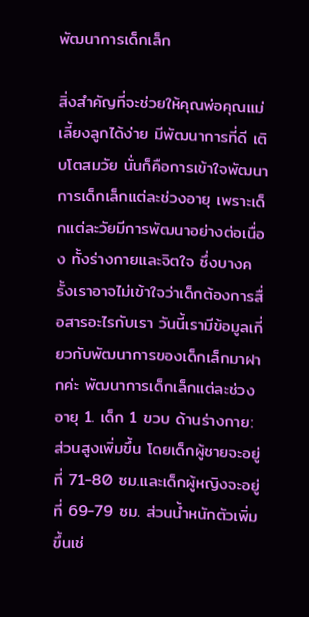พัฒนาการเด็กเล็ก

สิ่งสำคัญที่จะช่วยให้คุณพ่อคุณแม่เลี้ยงลูกได้ง่าย มีพัฒนาการที่ดี เติบโตสมวัย นั่นก็คือการเข้าใจพัฒนาการเด็กเล็กแต่ละช่วงอายุ เพราะเด็กแต่ละวัยมีการพัฒนาอย่างต่อเนื่อง ทั้งร่างกายและจิตใจ ซึ่งบางครั้งเราอาจไม่เข้าใจว่าเด็กต้องการสื่อสารอะไรกับเรา วันนี้เรามีข้อมูลเกี่ยวกับพัฒนาการของเด็กเล็กมาฝากค่ะ พัฒนาการเด็กเล็กแต่ละช่วงอายุ 1. เด็ก 1 ขวบ ด้านร่างกาย: ส่วนสูงเพิ่มขึ้น โดยเด็กผู้ชายจะอยู่ที่ 71-80 ซม.และเด็กผู้หญิงจะอยู่ที่ 69-79 ซม. ส่วนน้ำหนักตัวเพิ่มขึ้นเช่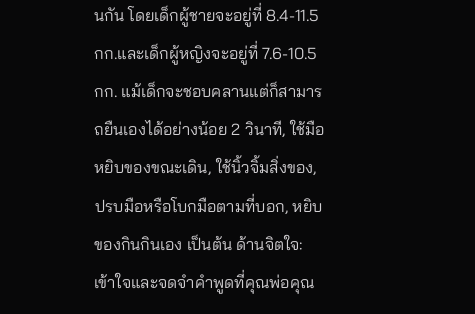นกัน โดยเด็กผู้ชายจะอยู่ที่ 8.4-11.5 กก.และเด็กผู้หญิงจะอยู่ที่ 7.6-10.5 กก. แม้เด็กจะชอบคลานแต่ก็สามารถยืนเองได้อย่างน้อย 2 วินาที, ใช้มือหยิบของขณะเดิน, ใช้นิ้วจิ้มสิ่งของ, ปรบมือหรือโบกมือตามที่บอก, หยิบของกินกินเอง เป็นต้น ด้านจิตใจ: เข้าใจและจดจำคำพูดที่คุณพ่อคุณ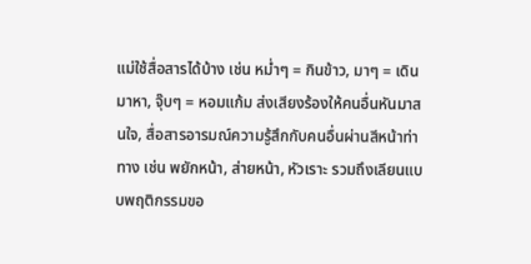แม่ใช้สื่อสารได้บ้าง เช่น หม่ำๆ = กินข้าว, มาๆ = เดินมาหา, จุ๊บๆ = หอมแก้ม ส่งเสียงร้องให้คนอื่นหันมาสนใจ, สื่อสารอารมณ์ความรู้สึกกับคนอื่นผ่านสีหน้าท่าทาง เช่น พยักหน้า, ส่ายหน้า, หัวเราะ รวมถึงเลียนแบบพฤติกรรมขอ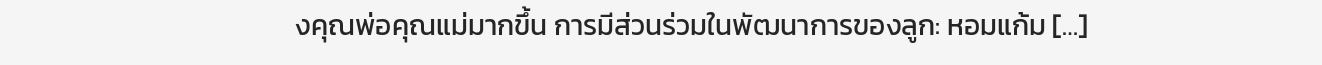งคุณพ่อคุณแม่มากขึ้น การมีส่วนร่วมในพัฒนาการของลูก: หอมแก้ม […]